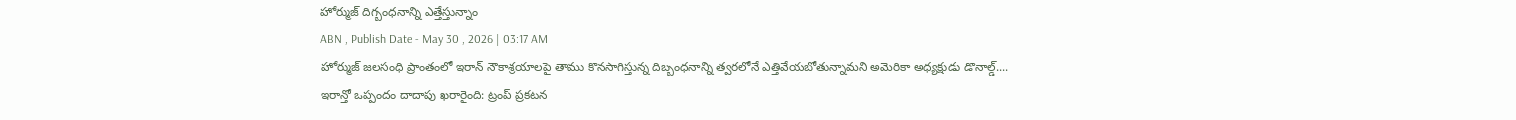హోర్ముజ్ దిగ్బంధనాన్ని ఎత్తేస్తున్నాం
ABN , Publish Date - May 30 , 2026 | 03:17 AM
హోర్ముజ్ జలసంధి ప్రాంతంలో ఇరాన్ నౌకాశ్రయాలపై తాము కొనసాగిస్తున్న దిబ్బంధనాన్ని త్వరలోనే ఎత్తివేయబోతున్నామని అమెరికా అధ్యక్షుడు డొనాల్డ్....
ఇరాన్తో ఒప్పందం దాదాపు ఖరారైంది: ట్రంప్ ప్రకటన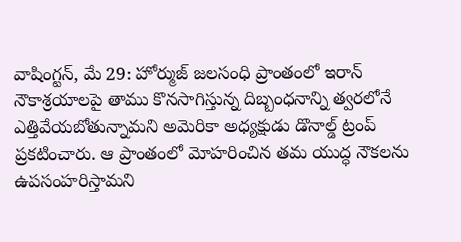వాషింగ్టన్, మే 29: హోర్ముజ్ జలసంధి ప్రాంతంలో ఇరాన్ నౌకాశ్రయాలపై తాము కొనసాగిస్తున్న దిబ్బంధనాన్ని త్వరలోనే ఎత్తివేయబోతున్నామని అమెరికా అధ్యక్షుడు డొనాల్డ్ ట్రంప్ ప్రకటించారు. ఆ ప్రాంతంలో మోహరించిన తమ యుద్ధ నౌకలను ఉపసంహరిస్తామని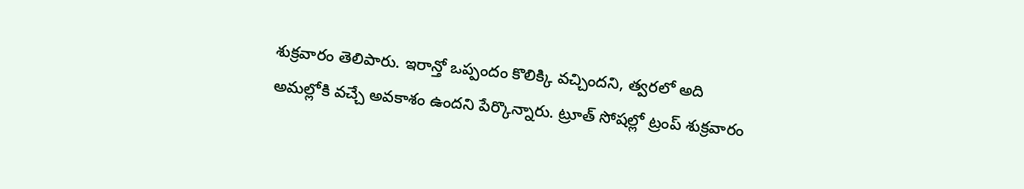శుక్రవారం తెలిపారు. ఇరాన్తో ఒప్పందం కొలిక్కి వచ్చిందని, త్వరలో అది అమల్లోకి వచ్చే అవకాశం ఉందని పేర్కొన్నారు. ట్రూత్ సోషల్లో ట్రంప్ శుక్రవారం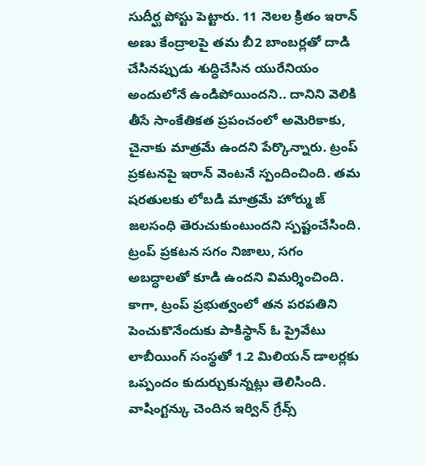సుదీర్ఘ పోస్టు పెట్టారు. 11 నెలల క్రితం ఇరాన్ అణు కేంద్రాలపై తమ బీ2 బాంబర్లతో దాడి చేసినప్పుడు శుద్ధిచేసిన యురేనియం అందులోనే ఉండిపోయిందని.. దానిని వెలికి తీసే సాంకేతికత ప్రపంచంలో అమెరికాకు, చైనాకు మాత్రమే ఉందని పేర్కొన్నారు. ట్రంప్ ప్రకటనపై ఇరాన్ వెంటనే స్పందించింది. తమ షరతులకు లోబడి మాత్రమే హోర్ము జ్ జలసంధి తెరుచుకుంటుందని స్పష్టంచేసింది. ట్రంప్ ప్రకటన సగం నిజాలు, సగం అబద్ధాలతో కూడి ఉందని విమర్శించింది. కాగా, ట్రంప్ ప్రభుత్వంలో తన పరపతిని పెంచుకొనేందుకు పాకిస్థాన్ ఓ ప్రైవేటు లాబీయింగ్ సంస్థతో 1.2 మిలియన్ డాలర్లకు ఒప్పందం కుదుర్చుకున్నట్లు తెలిసింది. వాషింగ్టన్కు చెందిన ఇర్విన్ గ్రేవ్స్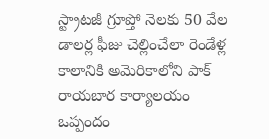స్ట్రాటజీ గ్రూప్తో నెలకు 50 వేల డాలర్ల ఫీజు చెల్లించేలా రెండేళ్ల కాలానికి అమెరికాలోని పాక్ రాయబార కార్యాలయం ఒప్పందం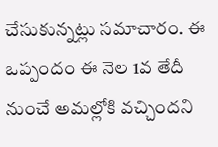చేసుకున్నట్లు సమాచారం. ఈ ఒప్పందం ఈ నెల 1వ తేదీ నుంచే అమల్లోకి వచ్చిందని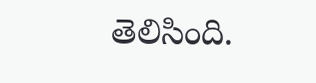తెలిసింది.